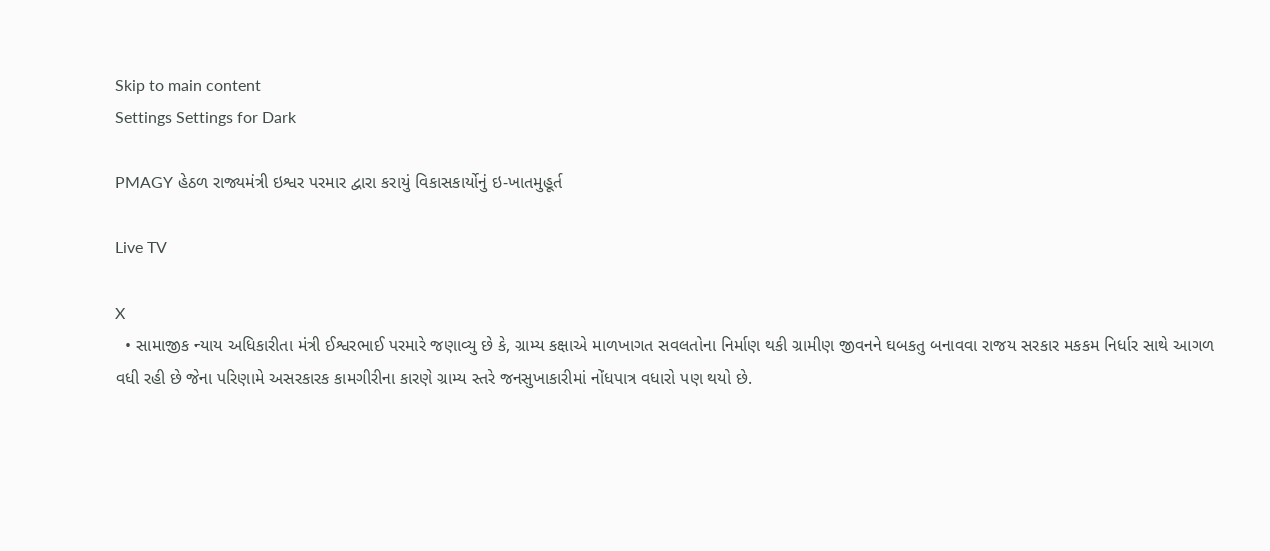Skip to main content
Settings Settings for Dark

PMAGY હેઠળ રાજ્યમંત્રી ઇશ્વર પરમાર દ્વારા કરાયું વિકાસકાર્યોનું ઇ-ખાતમુહૂર્ત

Live TV

X
  • સામાજીક ન્યાય અધિકારીતા મંત્રી ઈશ્વરભાઈ પરમારે જણાવ્યુ છે કે, ગ્રામ્ય કક્ષાએ માળખાગત સવલતોના નિર્માણ થકી ગ્રામીણ જીવનને ઘબકતુ બનાવવા રાજય સરકાર મકકમ નિર્ધાર સાથે આગળ વધી રહી છે જેના પરિણામે અસરકારક કામગીરીના કારણે ગ્રામ્ય સ્તરે જનસુખાકારીમાં નોંધપાત્ર વધારો પણ થયો છે.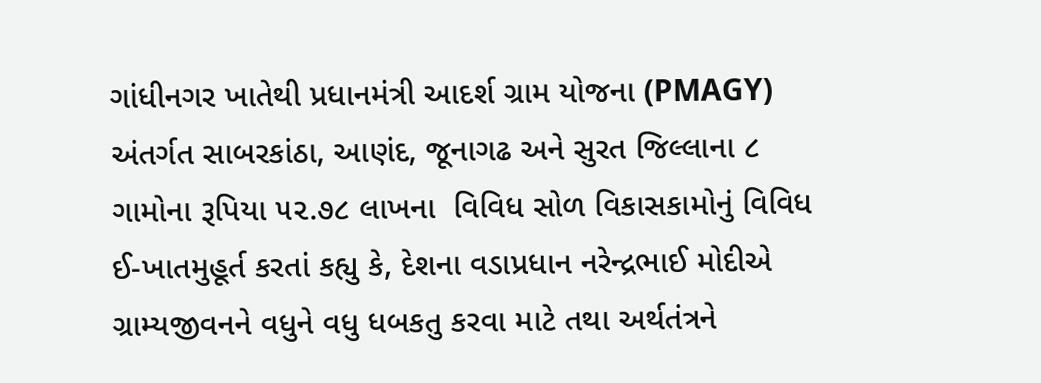ગાંધીનગર ખાતેથી પ્રધાનમંત્રી આદર્શ ગ્રામ યોજના (PMAGY) અંતર્ગત સાબરકાંઠા, આણંદ, જૂનાગઢ અને સુરત જિલ્લાના ૮ ગામોના રૂપિયા ૫૨.૭૮ લાખના  વિવિધ સોળ વિકાસકામોનું વિવિધ ઈ-ખાતમુહૂર્ત કરતાં કહ્યુ કે, દેશના વડાપ્રધાન નરેન્દ્રભાઈ મોદીએ ગ્રામ્યજીવનને વધુને વધુ ધબકતુ કરવા માટે તથા અર્થતંત્રને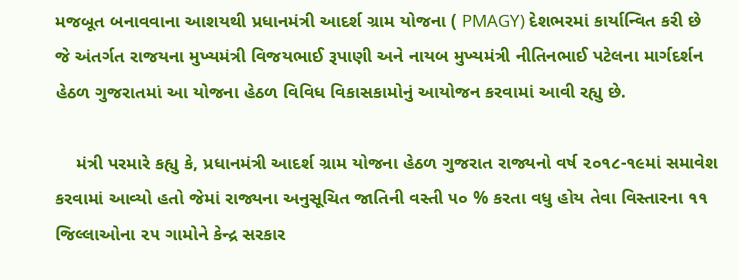મજબૂત બનાવવાના આશયથી પ્રધાનમંત્રી આદર્શ ગ્રામ યોજના ( PMAGY) દેશભરમાં કાર્યાન્વિત કરી છે જે અંતર્ગત રાજયના મુખ્યમંત્રી વિજયભાઈ રૂપાણી અને નાયબ મુખ્યમંત્રી નીતિનભાઈ પટેલના માર્ગદર્શન હેઠળ ગુજરાતમાં આ યોજના હેઠળ વિવિધ વિકાસકામોનું આયોજન કરવામાં આવી રહ્યુ છે.

    મંત્રી પરમારે કહ્યુ કે, પ્રધાનમંત્રી આદર્શ ગ્રામ યોજના હેઠળ ગુજરાત રાજ્યનો વર્ષ ૨૦૧૮-૧૯માં સમાવેશ કરવામાં આવ્યો હતો જેમાં રાજ્યના અનુસૂચિત જાતિની વસ્તી ૫૦ % કરતા વધુ હોય તેવા વિસ્તારના ૧૧ જિલ્લાઓના ૨૫ ગામોને કેન્દ્ર સરકાર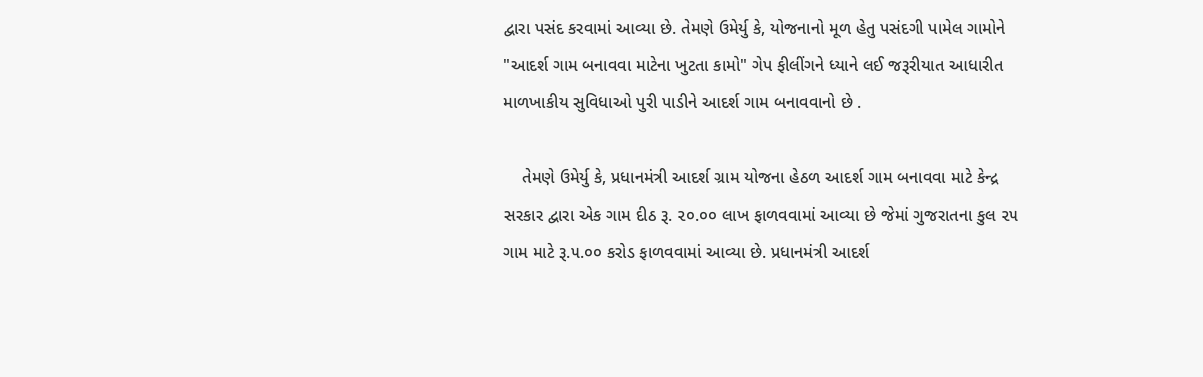દ્વારા પસંદ કરવામાં આવ્યા છે. તેમણે ઉમેર્યુ કે, યોજનાનો મૂળ હેતુ પસંદગી પામેલ ગામોને "આદર્શ ગામ બનાવવા માટેના ખુટતા કામો" ગેપ ફીલીંગને ધ્યાને લઈ જરૂરીયાત આધારીત માળખાકીય સુવિધાઓ પુરી પાડીને આદર્શ ગામ બનાવવાનો છે .

    તેમણે ઉમેર્યુ કે, પ્રધાનમંત્રી આદર્શ ગ્રામ યોજના હેઠળ આદર્શ ગામ બનાવવા માટે કેન્દ્ર સરકાર દ્વારા એક ગામ દીઠ રૂ. ૨૦.૦૦ લાખ ફાળવવામાં આવ્યા છે જેમાં ગુજરાતના કુલ ૨૫ ગામ માટે રૂ.૫.૦૦ કરોડ ફાળવવામાં આવ્યા છે. પ્રધાનમંત્રી આદર્શ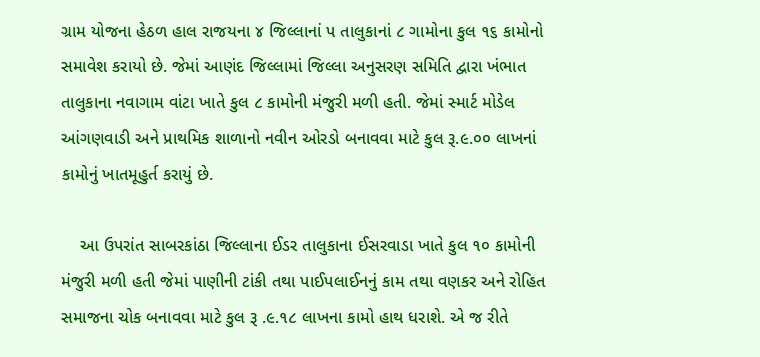ગ્રામ યોજના હેઠળ હાલ રાજયના ૪ જિલ્લાનાં પ તાલુકાનાં ૮ ગામોના કુલ ૧૬ કામોનો સમાવેશ કરાયો છે. જેમાં આણંદ જિલ્લામાં જિલ્લા અનુસરણ સમિતિ દ્વારા ખંભાત તાલુકાના નવાગામ વાંટા ખાતે કુલ ૮ કામોની મંજુરી મળી હતી. જેમાં સ્માર્ટ મોડેલ આંગણવાડી અને પ્રાથમિક શાળાનો નવીન ઓરડો બનાવવા માટે કુલ રૂ.૯.૦૦ લાખનાં કામોનું ખાતમૂહુર્ત કરાયું છે.

    આ ઉપરાંત સાબરકાંઠા જિલ્લાના ઈડર તાલુકાના ઈસરવાડા ખાતે કુલ ૧૦ કામોની મંજુરી મળી હતી જેમાં પાણીની ટાંકી તથા પાઈપલાઈનનું કામ તથા વણકર અને રોહિત સમાજના ચોક બનાવવા માટે કુલ રૂ .૯.૧૮ લાખના કામો હાથ ધરાશે. એ જ રીતે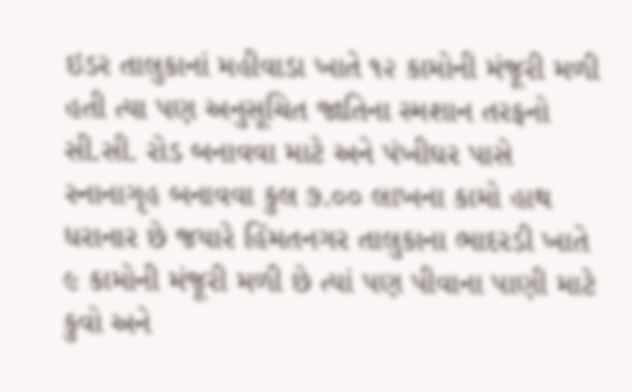ઇડર તાલુકાનાં મહીવાડા ખાતે ૧૨ કામોની મંજૂરી મળી હતી ત્યા પણ અનુસૂચિત જાતિના સ્મશાન તરફનો સી.સી. રોડ બનાવવા માટે અને પંખીઘર પાસે સ્નાનાગૃહ બનાવવા કુલ ૭.૦૦ લાખના કામો હાથ ધરાનાર છે જયારે હિંમતનગર તાલુકાના ભાદરડી ખાતે ૯ કામોની મંજૂરી મળી છે ત્યાં પણ પીવાના પાણી માટે કુવો અને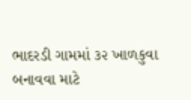ભાદરડી ગામમાં ૩૨ ખાળકુવા બનાવવા માટે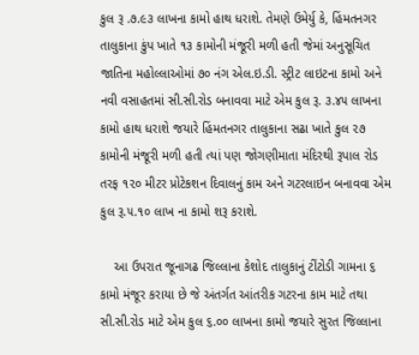કુલ રૂ .૭.૯૩ લાખના કામો હાથ ધરાશે. તેમણે ઉમેર્યુ કે, હિંમતનગર તાલુકાના કુંપ ખાતે ૧૩ કામોની મંજૂરી મળી હતી જેમાં અનુસૂચિત જાતિના મહોલ્લાઓમાં ૭૦ નંગ એલ.ઇ.ડી. સ્ટ્રીટ લાઇટના કામો અને નવી વસાહતમાં સી.સી.રોડ બનાવવા માટે એમ કુલ રૂ. ૩.૪૫ લાખના કામો હાથ ધરાશે જયારે હિંમતનગર તાલુકાના સઢા ખાતે કુલ ૨૭ કામોની મંજૂરી મળી હતી ત્યાં પણ જોગણીમાતા મંદિરથી રૂપાલ રોડ તરફ ૧૨૦ મીટર પ્રોટેકશન દિવાલનું કામ અને ગટરલાઇન બનાવવા એમ કુલ રૂ.૫.૧૦ લાખ ના કામો શરૂ કરાશે.

    આ ઉપરાત જૂનાગઢ જિલ્લાના કેશોદ તાલુકાનું ટીંટોડી ગામના ૬ કામો મંજૂર કરાયા છે જે અંતર્ગત આંતરીક ગટરના કામ માટે તથા સી.સી.રોડ માટે એમ કુલ ૬.૦૦ લાખના કામો જયારે સુરત જિલ્લાના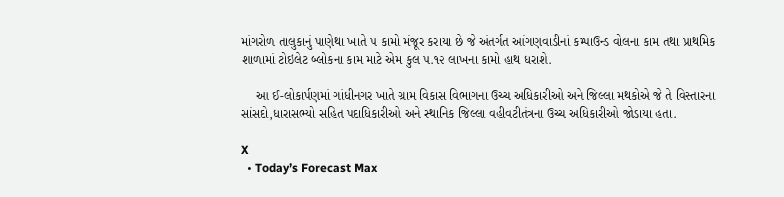માંગરોળ તાલુકાનું પાણેથા ખાતે ૫ કામો મંજૂર કરાયા છે જે અંતર્ગત આંગણવાડીનાં કમ્પાઉન્ડ વોલના કામ તથા પ્રાથમિક શાળામાં ટોઇલેટ બ્લોકના કામ માટે એમ કુલ ૫.૧૨ લાખના કામો હાથ ધરાશે.

    આ ઈ-લોકાર્પણમાં ગાંધીનગર ખાતે ગ્રામ વિકાસ વિભાગના ઉચ્ચ અધિકારીઓ અને જિલ્લા મથકોએ જે તે વિસ્તારના સાંસદો,ધારાસભ્યો સહિત પદાધિકારીઓ અને સ્થાનિક જિલ્લા વહીવટીતંત્રના ઉચ્ચ અધિકારીઓ જોડાયા હતા.

X
  • Today’s Forecast Max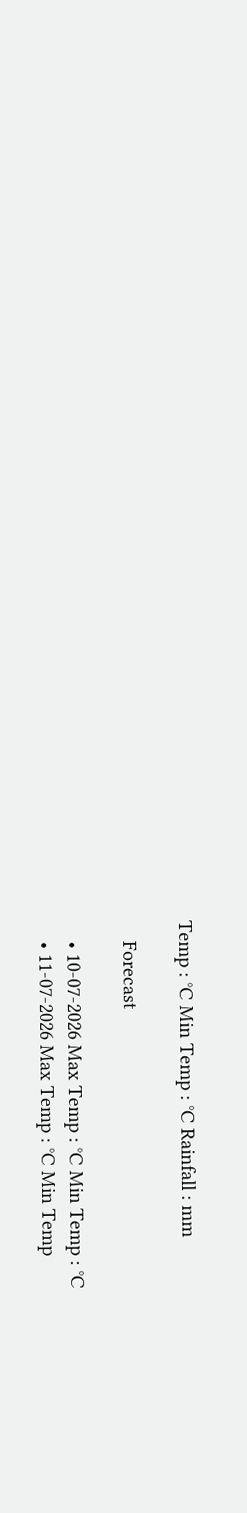Temp : °C Min Temp : °C Rainfall : mm

    Forecast

    • 10-07-2026 Max Temp : °C Min Temp : °C
    • 11-07-2026 Max Temp : °C Min Temp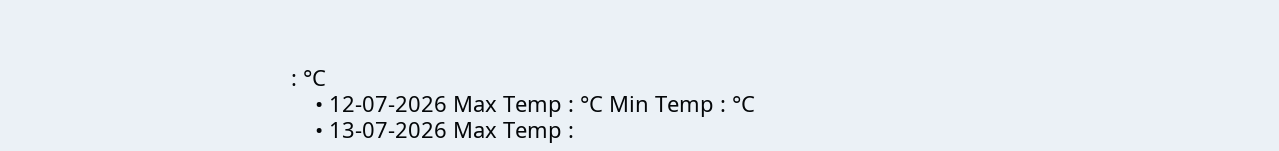: °C
    • 12-07-2026 Max Temp : °C Min Temp : °C
    • 13-07-2026 Max Temp :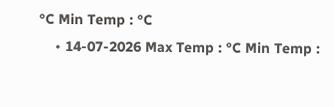°C Min Temp : °C
    • 14-07-2026 Max Temp : °C Min Temp :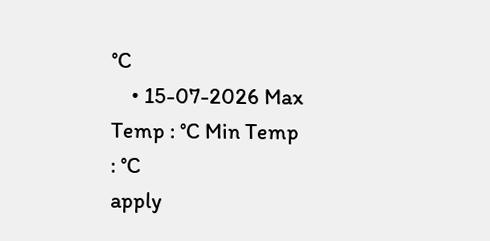°C
    • 15-07-2026 Max Temp : °C Min Temp : °C
apply